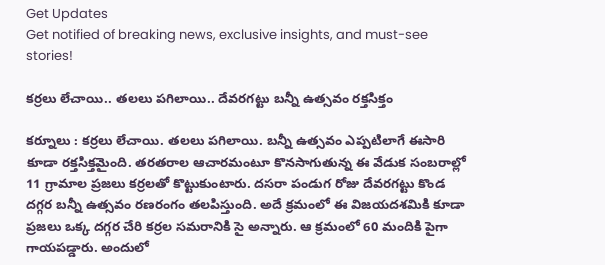Get Updates
Get notified of breaking news, exclusive insights, and must-see stories!

కర్రలు లేచాయి.. తలలు పగిలాయి.. దేవరగట్టు బన్నీ ఉత్సవం రక్తసిక్తం

కర్నూలు : కర్రలు లేచాయి. తలలు పగిలాయి. బన్నీ ఉత్సవం ఎప్పటిలాగే ఈసారి కూడా రక్తసిక్తమైంది. తరతరాల ఆచారమంటూ కొనసాగుతున్న ఈ వేడుక సంబరాల్లో 11 గ్రామాల ప్రజలు కర్రలతో కొట్టుకుంటారు. దసరా పండుగ రోజు దేవరగట్టు కొండ దగ్గర బన్నీ ఉత్సవం రణరంగం తలపిస్తుంది. అదే క్రమంలో ఈ విజయదశమికి కూడా ప్రజలు ఒక్క దగ్గర చేరి కర్రల సమరానికి సై అన్నారు. ఆ క్రమంలో 60 మందికి పైగా గాయపడ్డారు. అందులో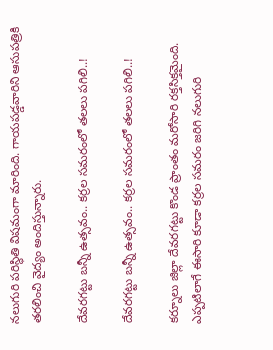నలుగురి పరిస్థితి విషమంగా మారింది. గాయపడ్డవారిని ఆసుపత్రికి తరలించి వైద్యం అందిస్తున్నారు.

దేవరగట్టు బన్నీ ఉత్సవం.. కర్రల సమరంలో తలలు పగిలి..!

దేవరగట్టు బన్నీ ఉత్సవం.. కర్రల సమరంలో తలలు పగిలి..!

కర్నూలు జిల్లా దేవరగట్టు కొండ ప్రాంతం మరోసారి రక్తసిక్తమైంది. ఎప్పటిలాగే ఈసారి కూడా కర్రల సమరం జరిగి నలుగురి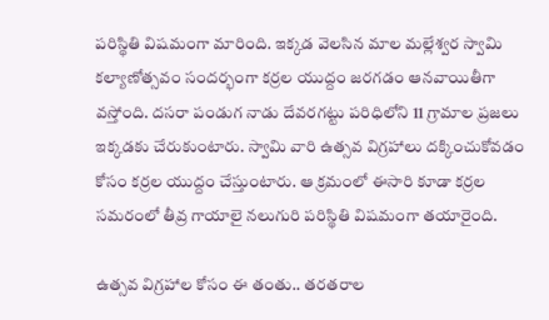పరిస్థితి విషమంగా మారింది. ఇక్కడ వెలసిన మాల మల్లేశ్వర స్వామి కల్యాణోత్సవం సందర్భంగా కర్రల యుద్దం జరగడం ఆనవాయితీగా వస్తోంది. దసరా పండుగ నాడు దేవరగట్టు పరిధిలోని 11 గ్రామాల ప్రజలు ఇక్కడకు చేరుకుంటారు. స్వామి వారి ఉత్సవ విగ్రహాలు దక్కించుకోవడం కోసం కర్రల యుద్దం చేస్తుంటారు. ఆ క్రమంలో ఈసారి కూడా కర్రల సమరంలో తీవ్ర గాయాలై నలుగురి పరిస్థితి విషమంగా తయారైంది.

ఉత్సవ విగ్రహాల కోసం ఈ తంతు.. తరతరాల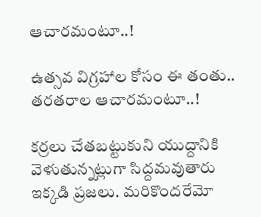ఆచారమంటూ..!

ఉత్సవ విగ్రహాల కోసం ఈ తంతు.. తరతరాల ఆచారమంటూ..!

కర్రలు చేతబట్టుకుని యుద్దానికి వెళుతున్నట్లుగా సిద్దమవుతారు ఇక్కడి ప్రజలు. మరికొందరేమో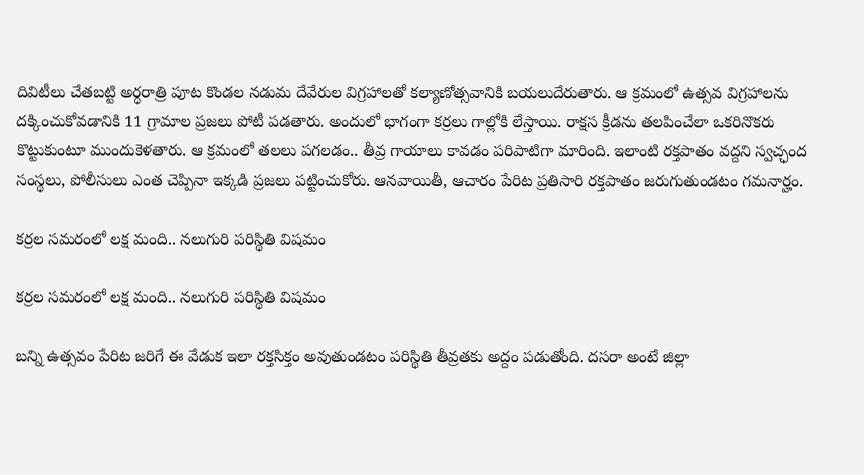దివిటీలు చేతబట్టి అర్ధరాత్రి పూట కొండల నడుమ దేవేరుల విగ్రహాలతో కల్యాణోత్సవానికి బయలుదేరుతారు. ఆ క్రమంలో ఉత్సవ విగ్రహాలను దక్కించుకోవడానికి 11 గ్రామాల ప్రజలు పోటీ పడతారు. అందులో భాగంగా కర్రలు గాల్లోకి లేస్తాయి. రాక్షస క్రీడను తలపించేలా ఒకరినొకరు కొట్టుకుంటూ ముందుకెళతారు. ఆ క్రమంలో తలలు పగలడం.. తీవ్ర గాయాలు కావడం పరిపాటిగా మారింది. ఇలాంటి రక్తపాతం వద్దని స్వచ్ఛంద సంస్థలు, పోలీసులు ఎంత చెప్పినా ఇక్కడి ప్రజలు పట్టించుకోరు. ఆనవాయితీ, ఆచారం పేరిట ప్రతిసారి రక్తపాతం జరుగుతుండటం గమనార్హం.

కర్రల సమరంలో లక్ష మంది.. నలుగురి పరిస్థితి విషమం

కర్రల సమరంలో లక్ష మంది.. నలుగురి పరిస్థితి విషమం

బన్ని ఉత్సవం పేరిట జరిగే ఈ వేడుక ఇలా రక్తసిక్తం అవుతుండటం పరిస్థితి తీవ్రతకు అద్దం పడుతోంది. దసరా అంటే జిల్లా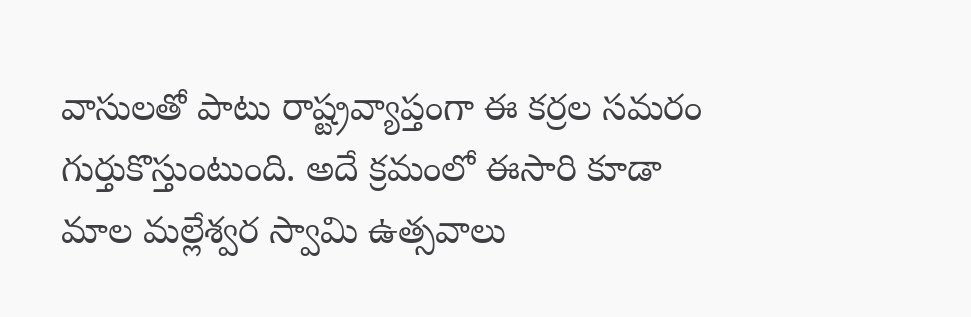వాసులతో పాటు రాష్ట్రవ్యాప్తంగా ఈ కర్రల సమరం గుర్తుకొస్తుంటుంది. అదే క్రమంలో ఈసారి కూడా మాల మల్లేశ్వర స్వామి ఉత్సవాలు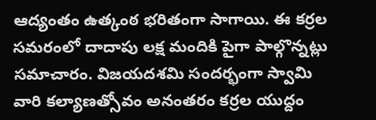ఆద్యంతం ఉత్కంఠ భరితంగా సాగాయి. ఈ కర్రల సమరంలో దాదాపు లక్ష మందికి పైగా పాల్గొన్నట్లు సమాచారం. విజయదశమి సందర్భంగా స్వామి వారి కల్యాణత్సోవం అనంతరం కర్రల యుద్దం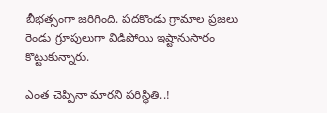బీభత్సంగా జరిగింది. పదకొండు గ్రామాల ప్రజలు రెండు గ్రూపులుగా విడిపోయి ఇష్టానుసారం కొట్టుకున్నారు.

ఎంత చెప్పినా మారని పరిస్థితి..!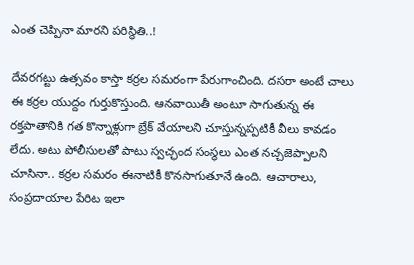ఎంత చెప్పినా మారని పరిస్థితి..!

దేవరగట్టు ఉత్సవం కాస్తా కర్రల సమరంగా పేరుగాంచింది. దసరా అంటే చాలు ఈ కర్రల యుద్దం గుర్తుకొస్తుంది. ఆనవాయితీ అంటూ సాగుతున్న ఈ రక్తపాతానికి గత కొన్నాళ్లుగా బ్రేక్ వేయాలని చూస్తున్నప్పటికీ వీలు కావడం లేదు. అటు పోలీసులతో పాటు స్వచ్ఛంద సంస్థలు ఎంత నచ్చజెప్పాలని చూసినా.. కర్రల సమరం ఈనాటికీ కొనసాగుతూనే ఉంది. ఆచారాలు, సంప్రదాయాల పేరిట ఇలా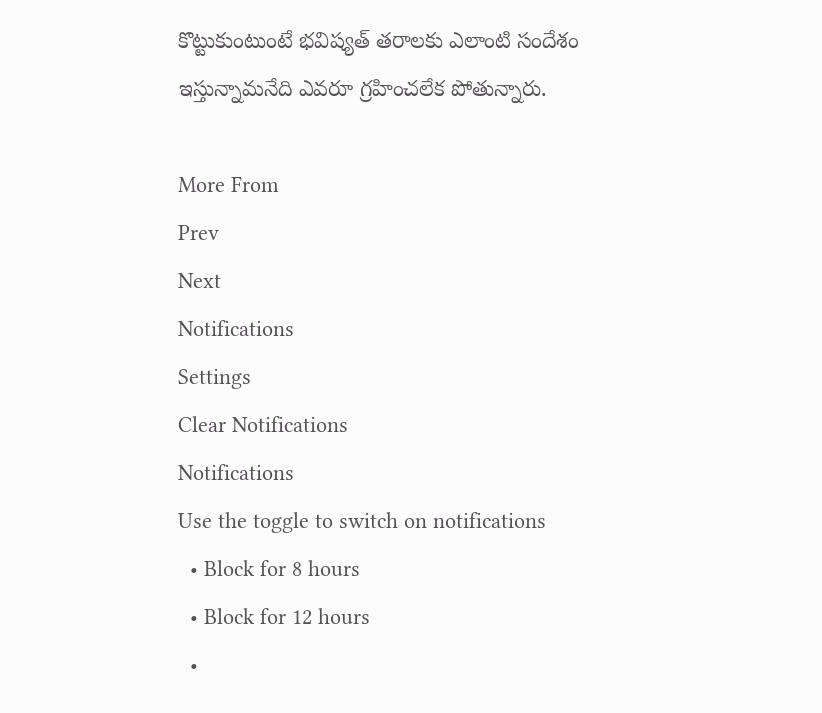కొట్టుకుంటుంటే భవిష్యత్ తరాలకు ఎలాంటి సందేశం ఇస్తున్నామనేది ఎవరూ గ్రహించలేక పోతున్నారు.

More From
Prev
Next
Notifications
Settings
Clear Notifications
Notifications
Use the toggle to switch on notifications
  • Block for 8 hours
  • Block for 12 hours
  •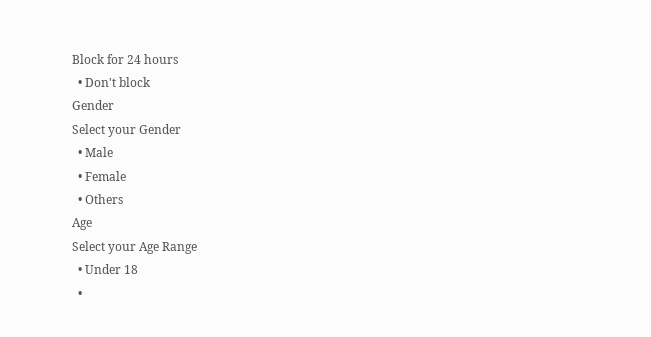Block for 24 hours
  • Don't block
Gender
Select your Gender
  • Male
  • Female
  • Others
Age
Select your Age Range
  • Under 18
  •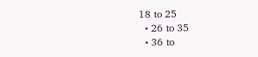18 to 25
  • 26 to 35
  • 36 to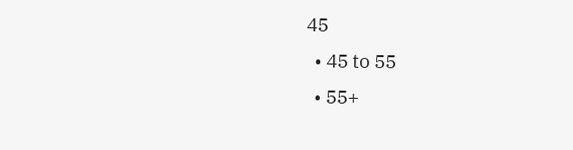45
  • 45 to 55
  • 55+